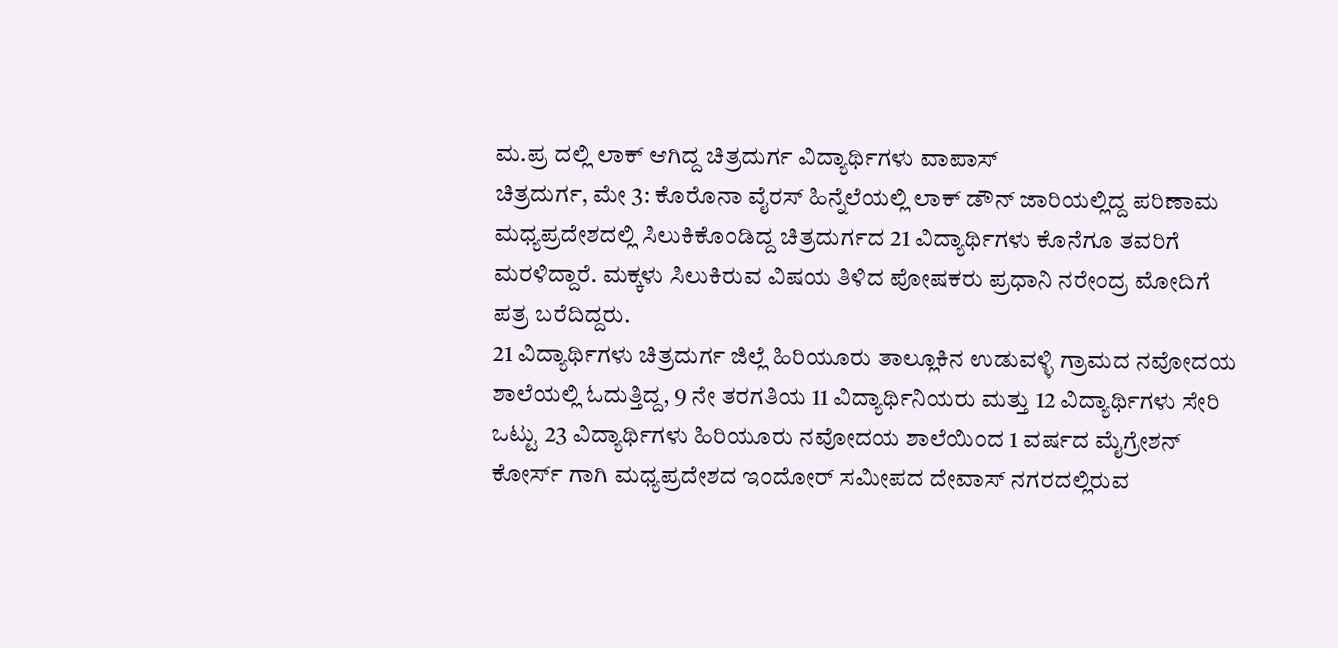ಮ.ಪ್ರ ದಲ್ಲಿ ಲಾಕ್ ಆಗಿದ್ದ ಚಿತ್ರದುರ್ಗ ವಿದ್ಯಾರ್ಥಿಗಳು ವಾಪಾಸ್
ಚಿತ್ರದುರ್ಗ, ಮೇ 3: ಕೊರೊನಾ ವೈರಸ್ ಹಿನ್ನೆಲೆಯಲ್ಲಿ ಲಾಕ್ ಡೌನ್ ಜಾರಿಯಲ್ಲಿದ್ದ ಪರಿಣಾಮ ಮಧ್ಯಪ್ರದೇಶದಲ್ಲಿ ಸಿಲುಕಿಕೊಂಡಿದ್ದ ಚಿತ್ರದುರ್ಗದ 21 ವಿದ್ಯಾರ್ಥಿಗಳು ಕೊನೆಗೂ ತವರಿಗೆ ಮರಳಿದ್ದಾರೆ. ಮಕ್ಕಳು ಸಿಲುಕಿರುವ ವಿಷಯ ತಿಳಿದ ಪೋಷಕರು ಪ್ರಧಾನಿ ನರೇಂದ್ರ ಮೋದಿಗೆ ಪತ್ರ ಬರೆದಿದ್ದರು.
21 ವಿದ್ಯಾರ್ಥಿಗಳು ಚಿತ್ರದುರ್ಗ ಜಿಲ್ಲೆ ಹಿರಿಯೂರು ತಾಲ್ಲೂಕಿನ ಉಡುವಳ್ಳಿ ಗ್ರಾಮದ ನವೋದಯ ಶಾಲೆಯಲ್ಲಿ ಓದುತ್ತಿದ್ದ, 9 ನೇ ತರಗತಿಯ 11 ವಿದ್ಯಾರ್ಥಿನಿಯರು ಮತ್ತು 12 ವಿದ್ಯಾರ್ಥಿಗಳು ಸೇರಿ ಒಟ್ಟು 23 ವಿದ್ಯಾರ್ಥಿಗಳು ಹಿರಿಯೂರು ನವೋದಯ ಶಾಲೆಯಿಂದ 1 ವರ್ಷದ ಮೈಗ್ರೇಶನ್ ಕೋರ್ಸ್ ಗಾಗಿ ಮಧ್ಯಪ್ರದೇಶದ ಇಂದೋರ್ ಸಮೀಪದ ದೇವಾಸ್ ನಗರದಲ್ಲಿರುವ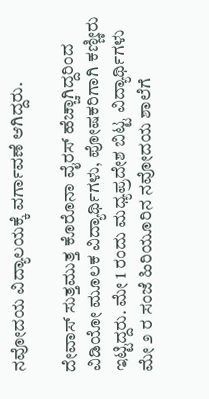ನವೋದಯ ವಿದ್ಯಾಲಯಕ್ಕೆ ವರ್ಗಾವಣೆ ಆಗಿದ್ದರು.

ದೇವಾಸ್ ಸುತ್ತಮುತ್ತ ಕೊರೊನಾ ವೈರಸ್ ಹೆಚ್ಚಾಗಿದ್ದರಿಂದ ವಿಡಿಯೋ ಮೂಲಕ ವಿದ್ಯಾರ್ಥಿಗಳು, ಪೋಷಕರಿಗಾಗಿ ಕಣ್ಣೀರು ಇಟ್ಟಿದ್ದರು. ಮೇ 1 ರಂದು ಮಧ್ಯಪ್ರದೇಶ ಬಿಟ್ಟ ವಿದ್ಯಾರ್ಥಿಗಳು ಮೇ ೨ ರ ಸಂಜೆ ಹಿರಿಯೂರಿನ ನವೋದಯ ಶಾಲೆಗೆ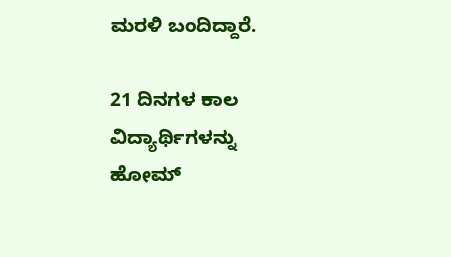ಮರಳಿ ಬಂದಿದ್ದಾರೆ.

21 ದಿನಗಳ ಕಾಲ ವಿದ್ಯಾರ್ಥಿಗಳನ್ನು ಹೋಮ್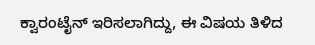ಕ್ವಾರಂಟೈನ್ ಇರಿಸಲಾಗಿದ್ದು, ಈ ವಿಷಯ ತಿಳಿದ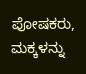ಪೋಷಕರು, ಮಕ್ಕಳನ್ನು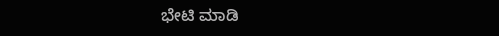ಭೇಟಿ ಮಾಡಿ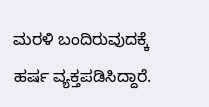ಮರಳಿ ಬಂದಿರುವುದಕ್ಕೆ ಹರ್ಷ ವ್ಯಕ್ತಪಡಿಸಿದ್ದಾರೆ.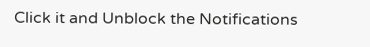Click it and Unblock the Notifications